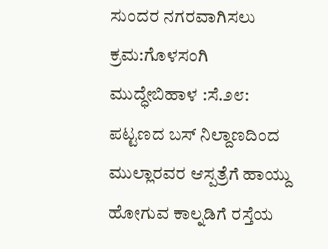ಸುಂದರ ನಗರವಾಗಿಸಲು ಕ್ರಮ:ಗೊಳಸಂಗಿ
ಮುದ್ಧೇಬಿಹಾಳ :ಸೆ.೨೮: ಪಟ್ಟಣದ ಬಸ್ ನಿಲ್ದಾಣದಿಂದ ಮುಲ್ಲಾರವರ ಆಸ್ಪತ್ರೆಗೆ ಹಾಯ್ದು ಹೋಗುವ ಕಾಲ್ನಡಿಗೆ ರಸ್ತೆಯ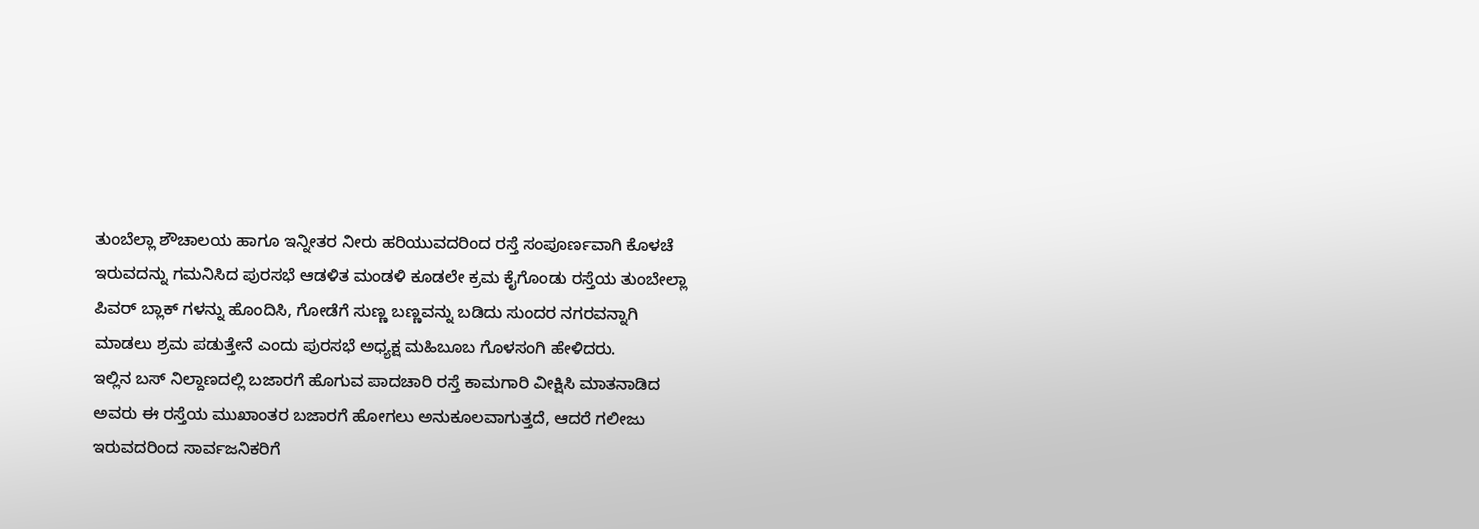ತುಂಬೆಲ್ಲಾ ಶೌಚಾಲಯ ಹಾಗೂ ಇನ್ನೀತರ ನೀರು ಹರಿಯುವದರಿಂದ ರಸ್ತೆ ಸಂಪೂರ್ಣವಾಗಿ ಕೊಳಚೆ ಇರುವದನ್ನು ಗಮನಿಸಿದ ಪುರಸಭೆ ಆಡಳಿತ ಮಂಡಳಿ ಕೂಡಲೇ ಕ್ರಮ ಕೈಗೊಂಡು ರಸ್ತೆಯ ತುಂಬೇಲ್ಲಾ ಪಿವರ್ ಬ್ಲಾಕ್ ಗಳನ್ನು ಹೊಂದಿಸಿ, ಗೋಡೆಗೆ ಸುಣ್ಣ ಬಣ್ಣವನ್ನು ಬಡಿದು ಸುಂದರ ನಗರವನ್ನಾಗಿ ಮಾಡಲು ಶ್ರಮ ಪಡುತ್ತೇನೆ ಎಂದು ಪುರಸಭೆ ಅಧ್ಯಕ್ಷ ಮಹಿಬೂಬ ಗೊಳಸಂಗಿ ಹೇಳಿದರು.
ಇಲ್ಲಿನ ಬಸ್ ನಿಲ್ದಾಣದಲ್ಲಿ ಬಜಾರಗೆ ಹೊಗುವ ಪಾದಚಾರಿ ರಸ್ತೆ ಕಾಮಗಾರಿ ವೀಕ್ಷಿಸಿ ಮಾತನಾಡಿದ ಅವರು ಈ ರಸ್ತೆಯ ಮುಖಾಂತರ ಬಜಾರಗೆ ಹೋಗಲು ಅನುಕೂಲವಾಗುತ್ತದೆ, ಆದರೆ ಗಲೀಜು ಇರುವದರಿಂದ ಸಾರ್ವಜನಿಕರಿಗೆ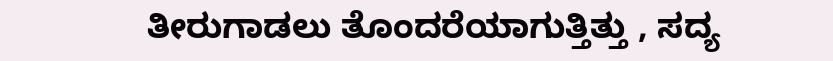ತೀರುಗಾಡಲು ತೊಂದರೆಯಾಗುತ್ತಿತ್ತು , ಸದ್ಯ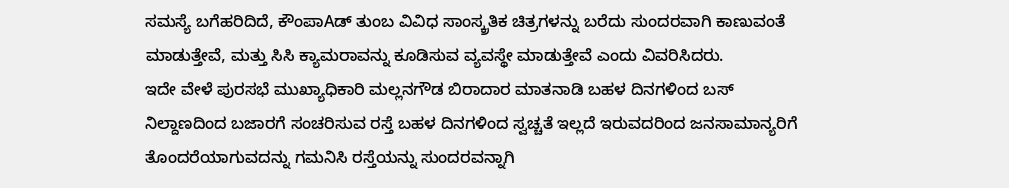ಸಮಸ್ಯೆ ಬಗೆಹರಿದಿದೆ, ಕೌಂಪಾAಡ್ ತುಂಬ ವಿವಿಧ ಸಾಂಸ್ಕ್ರತಿಕ ಚಿತ್ರಗಳನ್ನು ಬರೆದು ಸುಂದರವಾಗಿ ಕಾಣುವಂತೆ ಮಾಡುತ್ತೇವೆ, ಮತ್ತು ಸಿಸಿ ಕ್ಯಾಮರಾವನ್ನು ಕೂಡಿಸುವ ವ್ಯವಸ್ಥೇ ಮಾಡುತ್ತೇವೆ ಎಂದು ವಿವರಿಸಿದರು.
ಇದೇ ವೇಳೆ ಪುರಸಭೆ ಮುಖ್ಯಾಧಿಕಾರಿ ಮಲ್ಲನಗೌಡ ಬಿರಾದಾರ ಮಾತನಾಡಿ ಬಹಳ ದಿನಗಳಿಂದ ಬಸ್ ನಿಲ್ದಾಣದಿಂದ ಬಜಾರಗೆ ಸಂಚರಿಸುವ ರಸ್ತೆ ಬಹಳ ದಿನಗಳಿಂದ ಸ್ವಚ್ಚತೆ ಇಲ್ಲದೆ ಇರುವದರಿಂದ ಜನಸಾಮಾನ್ಯರಿಗೆ ತೊಂದರೆಯಾಗುವದನ್ನು ಗಮನಿಸಿ ರಸ್ತೆಯನ್ನು ಸುಂದರವನ್ನಾಗಿ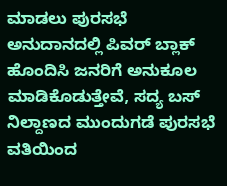ಮಾಡಲು ಪುರಸಭೆ ಅನುದಾನದಲ್ಲಿ ಪಿವರ್ ಬ್ಲಾಕ್ ಹೊಂದಿಸಿ ಜನರಿಗೆ ಅನುಕೂಲ ಮಾಡಿಕೊಡುತ್ತೇವೆ, ಸದ್ಯ ಬಸ್ ನಿಲ್ದಾಣದ ಮುಂದುಗಡೆ ಪುರಸಭೆ ವತಿಯಿಂದ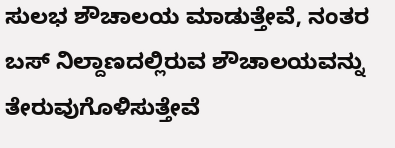ಸುಲಭ ಶೌಚಾಲಯ ಮಾಡುತ್ತೇವೆ, ನಂತರ ಬಸ್ ನಿಲ್ದಾಣದಲ್ಲಿರುವ ಶೌಚಾಲಯವನ್ನು ತೇರುವುಗೊಳಿಸುತ್ತೇವೆ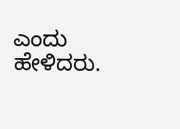ಎಂದು ಹೇಳಿದರು.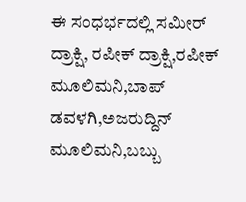ಈ ಸಂಧರ್ಭದಲ್ಲಿ ಸಮೀರ್ ದ್ರಾಕ್ಷಿ, ರಪೀಕ್ ದ್ರಾಕ್ಷಿ,ರಪೀಕ್ ಮೂಲಿಮನಿ,ಬಾಪ್ ಡವಳಗಿ,ಅಜರುದ್ದಿನ್ ಮೂಲಿಮನಿ,ಬಬ್ಬು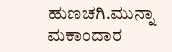ಹುಣಚಗಿ.ಮುನ್ನಾ ಮಕಾಂದಾರ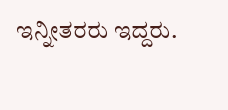ಇನ್ನೀತರರು ಇದ್ದರು.